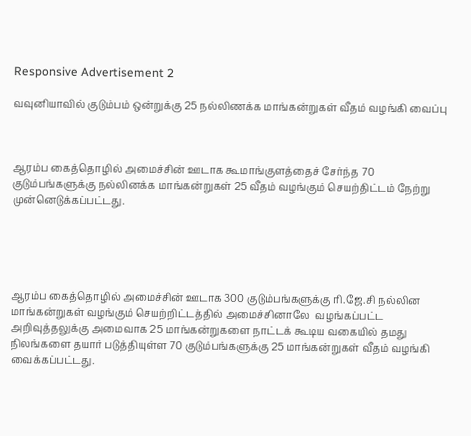Responsive Advertisement 2

வவுனியாவில் குடும்பம் ஒன்றுக்கு 25 நல்லிணக்க மாங்கன்றுகள் வீதம் வழங்கி வைப்பு



ஆரம்ப கைத்தொழில் அமைச்சின் ஊடாக கூமாங்குளத்தைச் சேர்ந்த 70 குடும்பங்களுக்கு நல்லினக்க மாங்கன்றுகள் 25 வீதம் வழங்கும் செயற்திட்டம் நேற்று முன்னெடுக்கப்பட்டது.





ஆரம்ப கைத்தொழில் அமைச்சின் ஊடாக 300 குடும்பங்களுக்கு ரி.ஜே.சி நல்லின மாங்கன்றுகள் வழங்கும் செயற்றிட்டத்தில் அமைச்சினாலே  வழங்கப்பட்ட அறிவுத்தலுக்கு அமைவாக 25 மாங்கன்றுகளை நாட்டக் கூடிய வகையில் தமது நிலங்களை தயார் படுத்தியுள்ள 70 குடும்பங்களுக்கு 25 மாங்கன்றுகள் வீதம் வழங்கி வைக்கப்பட்டது.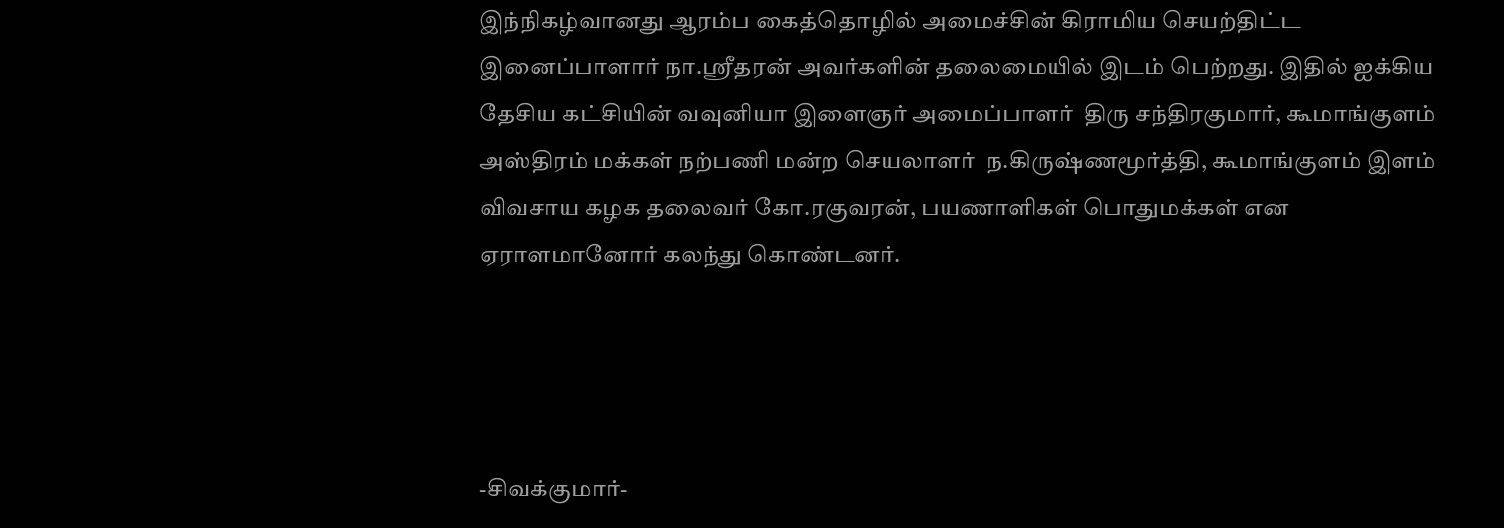இந்நிகழ்வானது ஆரம்ப கைத்தொழில் அமைச்சின் கிராமிய செயற்திட்ட இனைப்பாளார் நா.ஸ்ரீதரன் அவர்களின் தலைமையில் இடம் பெற்றது. இதில் ஐக்கிய தேசிய கட்சியின் வவுனியா இளைஞர் அமைப்பாளர்  திரு சந்திரகுமார், கூமாங்குளம் அஸ்திரம் மக்கள் நற்பணி மன்ற செயலாளர்  ந.கிருஷ்ணமூர்த்தி, கூமாங்குளம் இளம் விவசாய கழக தலைவர் கோ.ரகுவரன், பயணாளிகள் பொதுமக்கள் என ஏராளமானோர் கலந்து கொண்டனர்.




-சிவக்குமார்-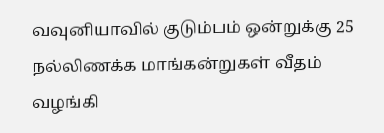வவுனியாவில் குடும்பம் ஒன்றுக்கு 25 நல்லிணக்க மாங்கன்றுகள் வீதம் வழங்கி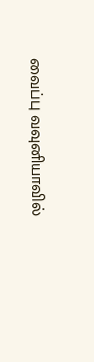வைப்பு வவுனியாவில்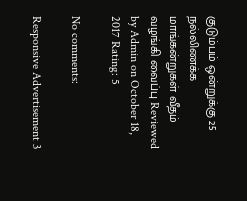குடும்பம் ஒன்றுக்கு 25 நல்லிணக்க மாங்கன்றுகள் வீதம் வழங்கி வைப்பு Reviewed by Admin on October 18, 2017 Rating: 5

No comments:

Responsive Advertisement 3